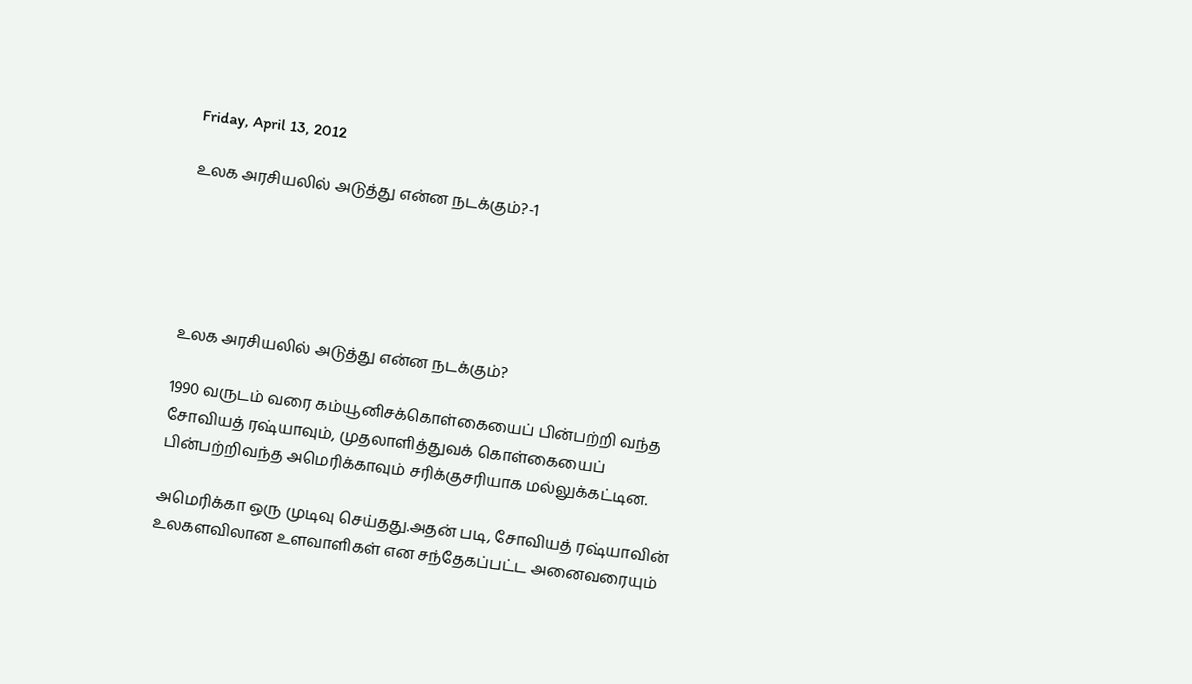Friday, April 13, 2012

உலக அரசியலில் அடுத்து என்ன நடக்கும்?-1





உலக அரசியலில் அடுத்து என்ன நடக்கும்?

1990 வருடம் வரை கம்யூனிசக்கொள்கையைப் பின்பற்றி வந்த சோவியத் ரஷ்யாவும், முதலாளித்துவக் கொள்கையைப் பின்பற்றிவந்த அமெரிக்காவும் சரிக்குசரியாக மல்லுக்கட்டின.

அமெரிக்கா ஒரு முடிவு செய்தது.அதன் படி, சோவியத் ரஷ்யாவின் உலகளவிலான உளவாளிகள் என சந்தேகப்பட்ட அனைவரையும்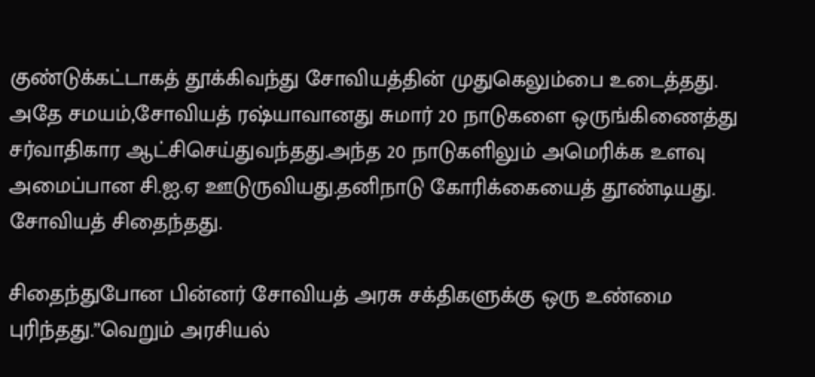குண்டுக்கட்டாகத் தூக்கிவந்து சோவியத்தின் முதுகெலும்பை உடைத்தது.
அதே சமயம்,சோவியத் ரஷ்யாவானது சுமார் 20 நாடுகளை ஒருங்கிணைத்து சர்வாதிகார ஆட்சிசெய்துவந்தது.அந்த 20 நாடுகளிலும் அமெரிக்க உளவு அமைப்பான சி.ஐ.ஏ ஊடுருவியது.தனிநாடு கோரிக்கையைத் தூண்டியது.
சோவியத் சிதைந்தது.

சிதைந்துபோன பின்னர் சோவியத் அரசு சக்திகளுக்கு ஒரு உண்மை புரிந்தது.”வெறும் அரசியல்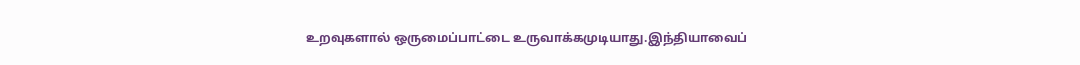உறவுகளால் ஒருமைப்பாட்டை உருவாக்கமுடியாது.இந்தியாவைப்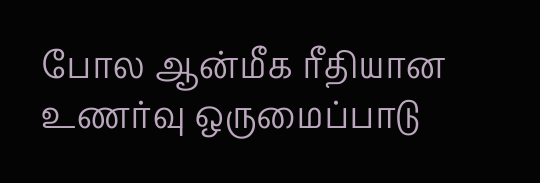போல ஆன்மீக ரீதியான உணர்வு ஒருமைப்பாடு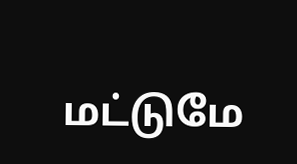மட்டுமே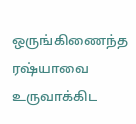ஒருங்கிணைந்த ரஷ்யாவை உருவாக்கிட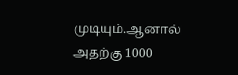முடியும்.ஆனால் அதற்கு 1000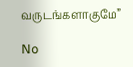வருடங்களாகுமே”

No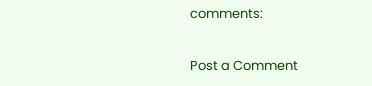comments:

Post a Comment